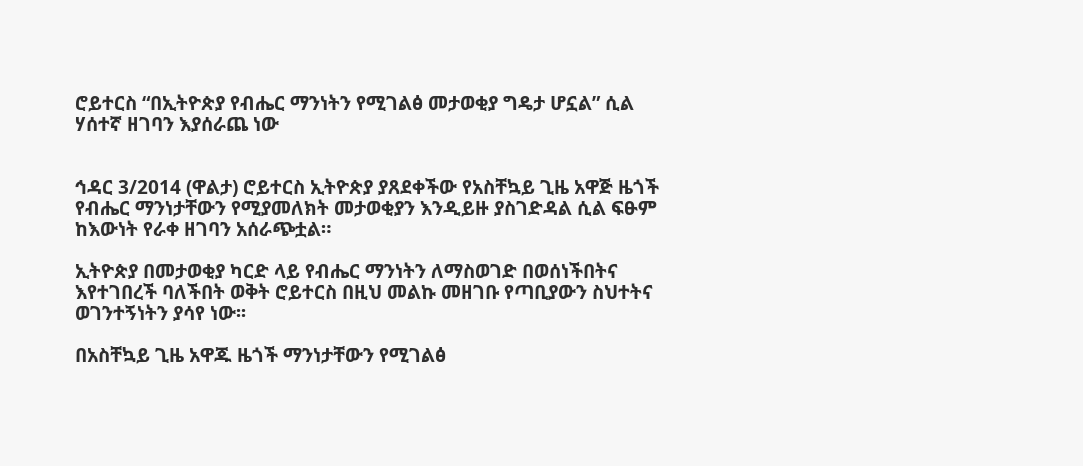ሮይተርስ “በኢትዮጵያ የብሔር ማንነትን የሚገልፅ መታወቂያ ግዴታ ሆኗል” ሲል ሃሰተኛ ዘገባን እያሰራጨ ነው


ኅዳር 3/2014 (ዋልታ) ሮይተርስ ኢትዮጵያ ያጸደቀችው የአስቸኳይ ጊዜ አዋጅ ዜጎች የብሔር ማንነታቸውን የሚያመለክት መታወቂያን እንዲይዙ ያስገድዳል ሲል ፍፁም ከእውነት የራቀ ዘገባን አሰራጭቷል።

ኢትዮጵያ በመታወቂያ ካርድ ላይ የብሔር ማንነትን ለማስወገድ በወሰነችበትና እየተገበረች ባለችበት ወቅት ሮይተርስ በዚህ መልኩ መዘገቡ የጣቢያውን ስህተትና ወገንተኝነትን ያሳየ ነው፡፡

በአስቸኳይ ጊዜ አዋጁ ዜጎች ማንነታቸውን የሚገልፅ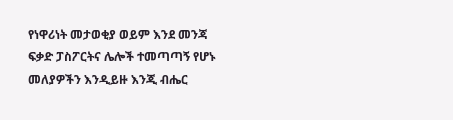የነዋሪነት መታወቂያ ወይም እንደ መንጃ ፍቃድ ፓስፖርትና ሌሎች ተመጣጣኝ የሆኑ መለያዎችን እንዲይዙ እንጂ ብሔር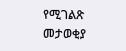የሚገልጽ መታወቂያ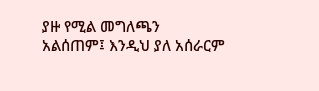ያዙ የሚል መግለጫን አልሰጠም፤ እንዲህ ያለ አሰራርም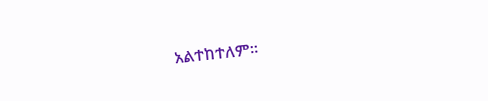አልተከተለም።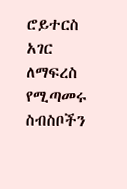ሮይተርስ አገር ለማፍረስ የሚጣመሩ ስብስቦችን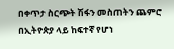በቀጥታ ስርጭት ሽፋን መስጠትን ጨምሮ በኢትዮጵያ ላይ ከፍተኛ የሆነ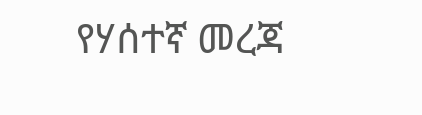የሃሰተኛ መረጃ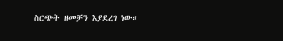ስርጭት ዘመቻን እያደረገ ነው።